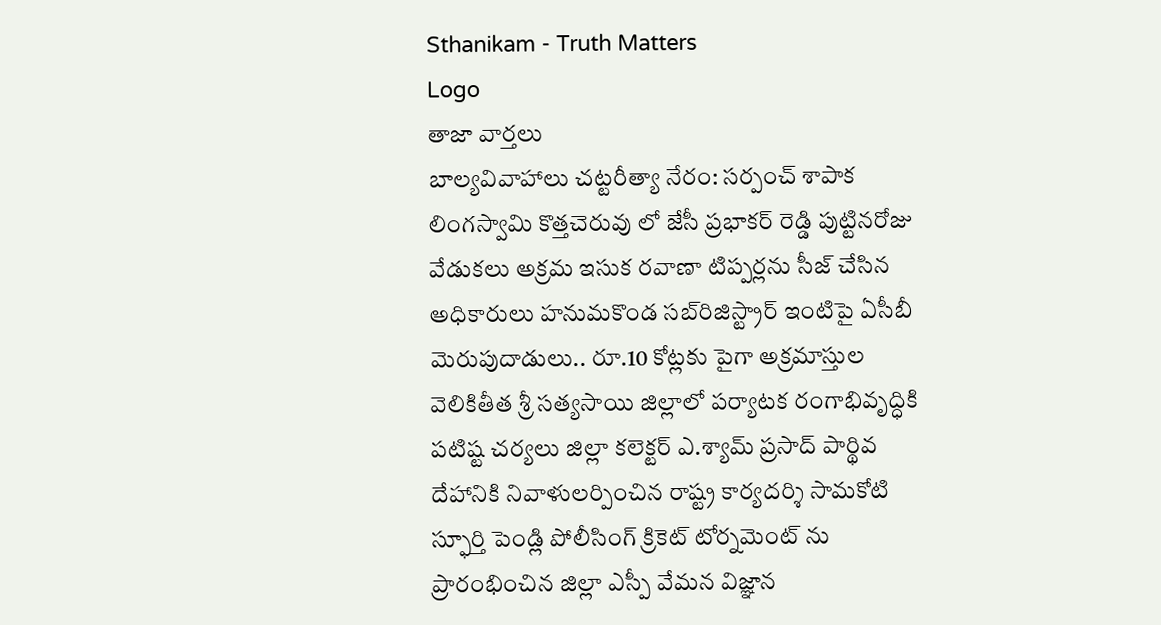Sthanikam - Truth Matters
Logo
తాజా వార్తలు
బాల్యవివాహాలు చట్టరీత్యా నేరం: సర్పంచ్ శాపాక లింగస్వామి కొత్తచెరువు లో జేసీ ప్రభాకర్ రెడ్డి పుట్టినరోజు వేడుకలు అక్రమ ఇసుక రవాణా టిప్పర్లను సీజ్ చేసిన అధికారులు హనుమకొండ సబ్‌రిజిస్ట్రార్ ఇంటిపై ఏసీబీ మెరుపుదాడులు.. రూ.10 కోట్లకు పైగా అక్రమాస్తుల వెలికితీత శ్రీ సత్యసాయి జిల్లాలో పర్యాటక రంగాభివృద్ధికి పటిష్ట చర్యలు జిల్లా కలెక్టర్ ఎ.శ్యామ్ ప్రసాద్ పార్థివ దేహానికి నివాళులర్పించిన రాష్ట్ర కార్యదర్శి సామకోటి స్ఫూర్తి పెండ్లి పోలీసింగ్ క్రికెట్ టోర్నమెంట్ ను ప్రారంభించిన జిల్లా ఎస్పీ వేమన విజ్ఞాన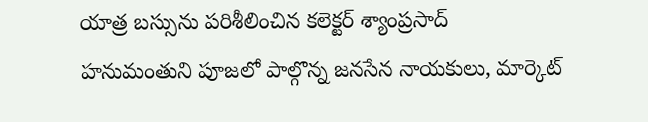యాత్ర బస్సును పరిశీలించిన కలెక్టర్ శ్యాంప్రసాద్ హనుమంతుని పూజలో పాల్గొన్న జనసేన నాయకులు, మార్కెట్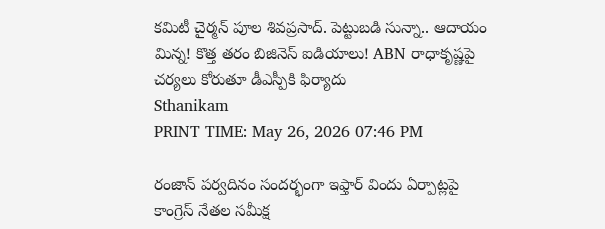కమిటీ చైర్మన్ పూల శివప్రసాద్. పెట్టుబడి సున్నా.. ఆదాయం మిన్న! కొత్త తరం బిజినెస్ ఐడియాలు! ABN రాధాకృష్ణపై చర్యలు కోరుతూ డీఎస్పీకి ఫిర్యాదు
Sthanikam
PRINT TIME: May 26, 2026 07:46 PM

రంజాన్ పర్వదినం సందర్భంగా ఇఫ్తార్ విందు ఏర్పాట్లపై కాంగ్రెస్ నేతల సమీక్ష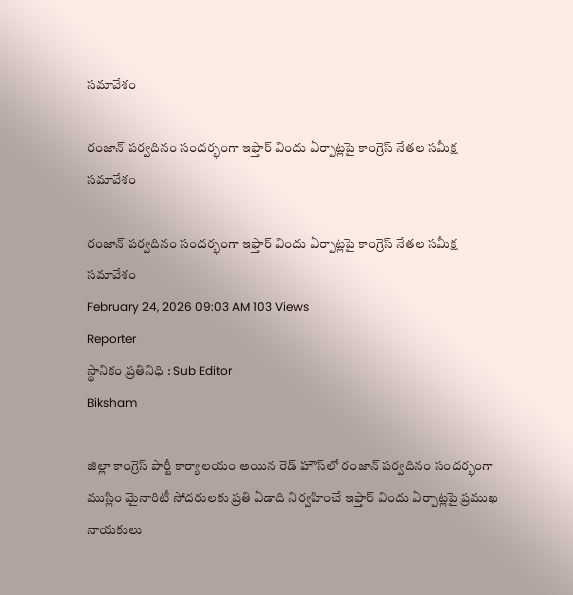సమావేశం

రంజాన్ పర్వదినం సందర్భంగా ఇఫ్తార్ విందు ఏర్పాట్లపై కాంగ్రెస్ నేతల సమీక్ష సమావేశం

రంజాన్ పర్వదినం సందర్భంగా ఇఫ్తార్ విందు ఏర్పాట్లపై కాంగ్రెస్ నేతల సమీక్ష సమావేశం
February 24, 2026 09:03 AM 103 Views
Reporter
స్థానికం ప్రతినిధి : Sub Editor
Biksham

జిల్లా కాంగ్రెస్ పార్టీ కార్యాలయం అయిన రెడ్ హౌస్‌లో రంజాన్ పర్వదినం సందర్భంగా ముస్లిం మైనారిటీ సోదరులకు ప్రతి ఏడాది నిర్వహించే ఇఫ్తార్ విందు ఏర్పాట్లపై ప్రముఖ నాయకులు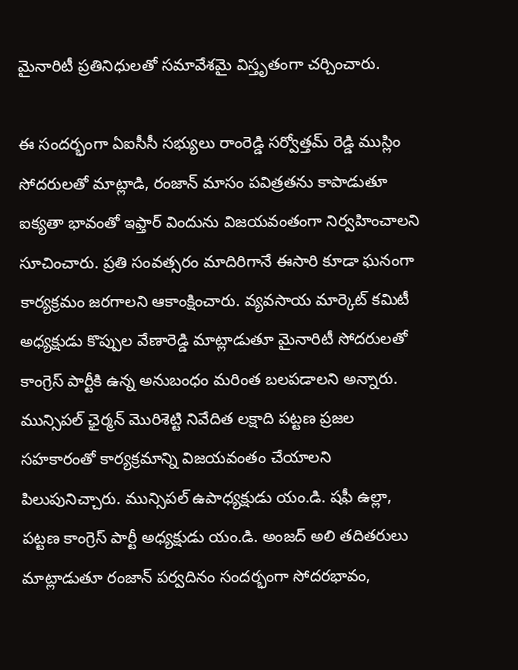మైనారిటీ ప్రతినిధులతో సమావేశమై విస్తృతంగా చర్చించారు.

ఈ సందర్భంగా ఏఐసీసీ సభ్యులు రాంరెడ్డి సర్వోత్తమ్ రెడ్డి ముస్లిం సోదరులతో మాట్లాడి, రంజాన్ మాసం పవిత్రతను కాపాడుతూ ఐక్యతా భావంతో ఇఫ్తార్ విందును విజయవంతంగా నిర్వహించాలని సూచించారు. ప్రతి సంవత్సరం మాదిరిగానే ఈసారి కూడా ఘనంగా కార్యక్రమం జరగాలని ఆకాంక్షించారు. వ్యవసాయ మార్కెట్ కమిటీ అధ్యక్షుడు కొప్పుల వేణారెడ్డి మాట్లాడుతూ మైనారిటీ సోదరులతో కాంగ్రెస్ పార్టీకి ఉన్న అనుబంధం మరింత బలపడాలని అన్నారు. మున్సిపల్ ఛైర్మన్ మొరిశెట్టి నివేదిత లక్షాది పట్టణ ప్రజల సహకారంతో కార్యక్రమాన్ని విజయవంతం చేయాలని పిలుపునిచ్చారు. మున్సిపల్ ఉపాధ్యక్షుడు యం.డి. షఫీ ఉల్లా, పట్టణ కాంగ్రెస్ పార్టీ అధ్యక్షుడు యం.డి. అంజద్ అలి తదితరులు మాట్లాడుతూ రంజాన్ పర్వదినం సందర్భంగా సోదరభావం,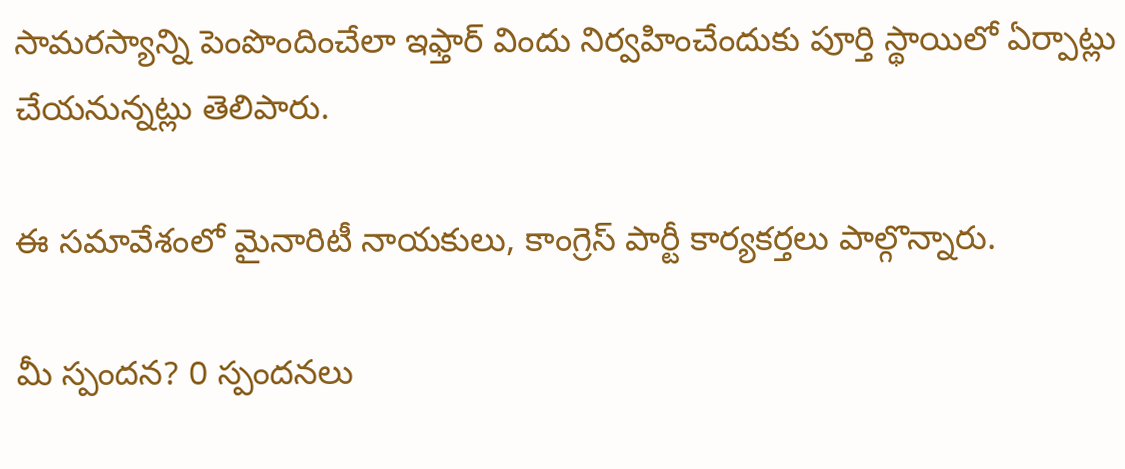సామరస్యాన్ని పెంపొందించేలా ఇఫ్తార్ విందు నిర్వహించేందుకు పూర్తి స్థాయిలో ఏర్పాట్లు చేయనున్నట్లు తెలిపారు.

ఈ సమావేశంలో మైనారిటీ నాయకులు, కాంగ్రెస్ పార్టీ కార్యకర్తలు పాల్గొన్నారు.

మీ స్పందన? 0 స్పందనలు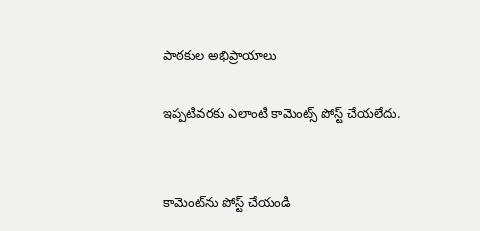పాఠకుల అభిప్రాయాలు

ఇప్పటివరకు ఎలాంటి కామెంట్స్ పోస్ట్ చేయలేదు.


కామెంట్‌ను పోస్ట్ చేయండి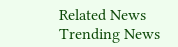Related News
Trending News